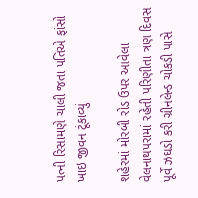પત્ની રિસામણે ચાલી જતા પતિએ ફાંસો ખાઇ જીવન ટૂંકાવ્યું

શહેરમાં મોરબી રોડ ઉપર આવેલા વેલનાથપરામાં રહેતી પરિણીતા ત્રણ દિવસ પૂર્વે ઝઘડો કરી ગ્રીનલેન્ડ ચોકડી પાસે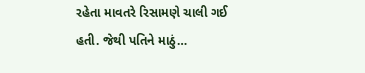રહેતા માવતરે રિસામણે ચાલી ગઈ હતી. જેથી પતિને માઠું…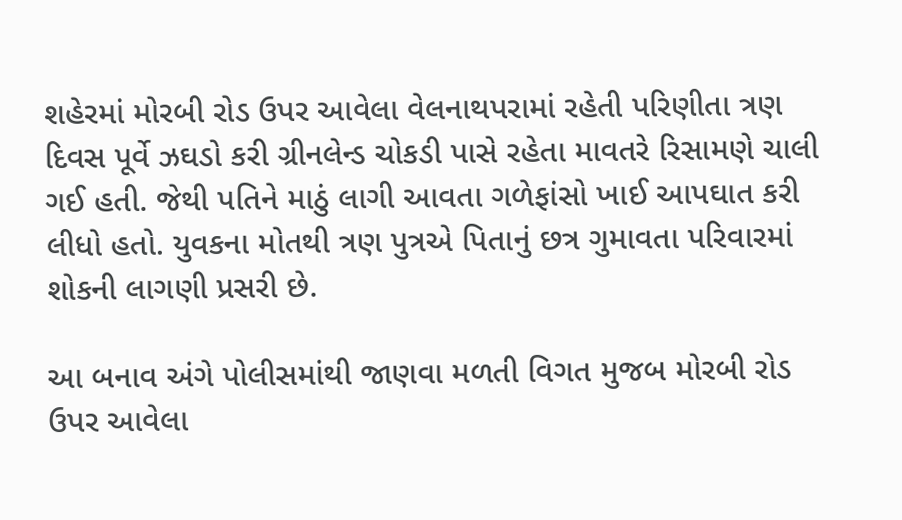શહેરમાં મોરબી રોડ ઉપર આવેલા વેલનાથપરામાં રહેતી પરિણીતા ત્રણ દિવસ પૂર્વે ઝઘડો કરી ગ્રીનલેન્ડ ચોકડી પાસે રહેતા માવતરે રિસામણે ચાલી ગઈ હતી. જેથી પતિને માઠું લાગી આવતા ગળેફાંસો ખાઈ આપઘાત કરી લીધો હતો. યુવકના મોતથી ત્રણ પુત્રએ પિતાનું છત્ર ગુમાવતા પરિવારમાં શોકની લાગણી પ્રસરી છે.

આ બનાવ અંગે પોલીસમાંથી જાણવા મળતી વિગત મુજબ મોરબી રોડ ઉપર આવેલા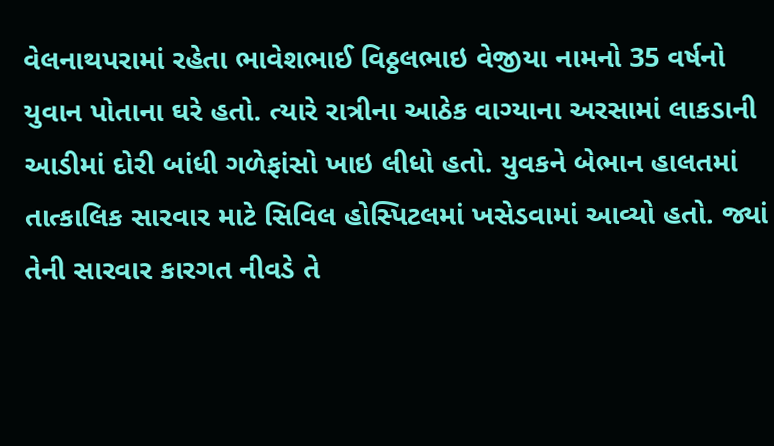વેલનાથપરામાં રહેતા ભાવેશભાઈ વિઠ્ઠલભાઇ વેજીયા નામનો 35 વર્ષનો યુવાન પોતાના ઘરે હતો. ત્યારે રાત્રીના આઠેક વાગ્યાના અરસામાં લાકડાની આડીમાં દોરી બાંધી ગળેફાંસો ખાઇ લીધો હતો. યુવકને બેભાન હાલતમાં તાત્કાલિક સારવાર માટે સિવિલ હોસ્પિટલમાં ખસેડવામાં આવ્યો હતો. જ્યાં તેની સારવાર કારગત નીવડે તે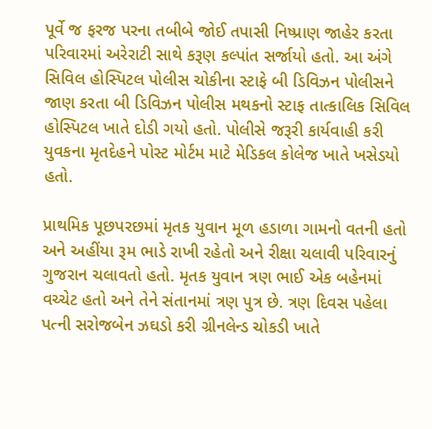પૂર્વે જ ફરજ પરના તબીબે જોઈ તપાસી નિષ્પ્રાણ જાહેર કરતા પરિવારમાં અરેરાટી સાથે કરૂણ કલ્પાંત સર્જાયો હતો. આ અંગે સિવિલ હોસ્પિટલ પોલીસ ચોકીના સ્ટાફે બી ડિવિઝન પોલીસને જાણ કરતા બી ડિવિઝન પોલીસ મથકનો સ્ટાફ તાત્કાલિક સિવિલ હોસ્પિટલ ખાતે દોડી ગયો હતો. પોલીસે જરૂરી કાર્યવાહી કરી યુવકના મૃતદેહને પોસ્ટ મોર્ટમ માટે મેડિકલ કોલેજ ખાતે ખસેડયો હતો.

પ્રાથમિક પૂછપરછમાં મૃતક યુવાન મૂળ હડાળા ગામનો વતની હતો અને અહીંયા રૂમ ભાડે રાખી રહેતો અને રીક્ષા ચલાવી પરિવારનું ગુજરાન ચલાવતો હતો. મૃતક યુવાન ત્રણ ભાઈ એક બહેનમાં વચ્ચેટ હતો અને તેને સંતાનમાં ત્રણ પુત્ર છે. ત્રણ દિવસ પહેલા પત્ની સરોજબેન ઝઘડો કરી ગ્રીનલેન્ડ ચોકડી ખાતે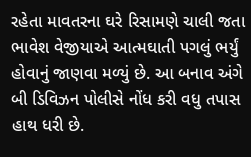રહેતા માવતરના ઘરે રિસામણે ચાલી જતા ભાવેશ વેજીયાએ આત્મઘાતી પગલું ભર્યું હોવાનું જાણવા મળ્યું છે. આ બનાવ અંગે બી ડિવિઝન પોલીસે નોંધ કરી વધુ તપાસ હાથ ધરી છે.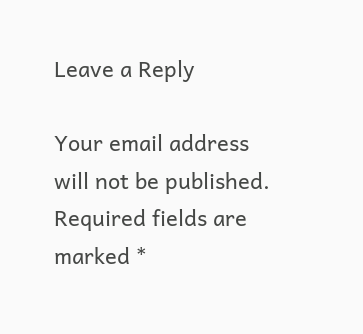Leave a Reply

Your email address will not be published. Required fields are marked *